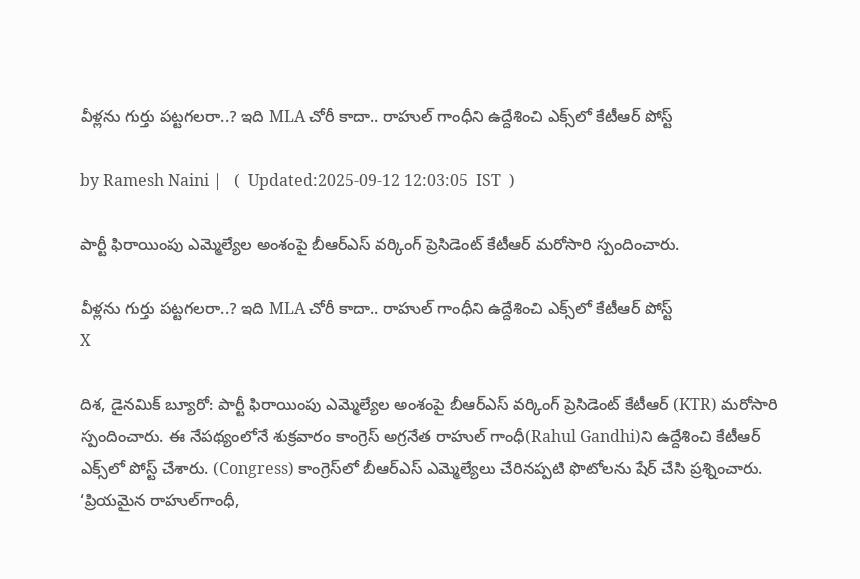వీళ్లను గుర్తు పట్టగలరా..? ఇది MLA చోరీ కాదా.. రాహుల్ గాంధీని ఉద్దేశించి ఎక్స్‌లో కేటీఆర్ పోస్ట్

by Ramesh Naini |   (  Updated:2025-09-12 12:03:05  IST  )

పార్టీ ఫిరాయింపు ఎమ్మెల్యేల అంశంపై బీఆర్ఎస్ వర్కింగ్ ప్రెసిడెంట్ కేటీఆర్ మరోసారి స్పందించారు.

వీళ్లను గుర్తు పట్టగలరా..? ఇది MLA చోరీ కాదా.. రాహుల్ గాంధీని ఉద్దేశించి ఎక్స్‌లో కేటీఆర్ పోస్ట్
X

దిశ, డైనమిక్ బ్యూరో: పార్టీ ఫిరాయింపు ఎమ్మెల్యేల అంశంపై బీఆర్ఎస్ వర్కింగ్ ప్రెసిడెంట్ కేటీఆర్ (KTR) మరోసారి స్పందించారు. ఈ నేపథ్యంలోనే శుక్రవారం కాంగ్రెస్ అగ్రనేత రాహుల్ గాంధీ(Rahul Gandhi)ని ఉద్దేశించి కేటీఆర్ ఎక్స్‌లో పోస్ట్ చేశారు. (Congress) కాంగ్రెస్‌లో బీఆర్ఎస్ ఎమ్మెల్యేలు చేరినప్పటి ఫొటోలను షేర్ చేసి ప్రశ్నించారు. ‘ప్రియమైన రాహుల్‌గాంధీ,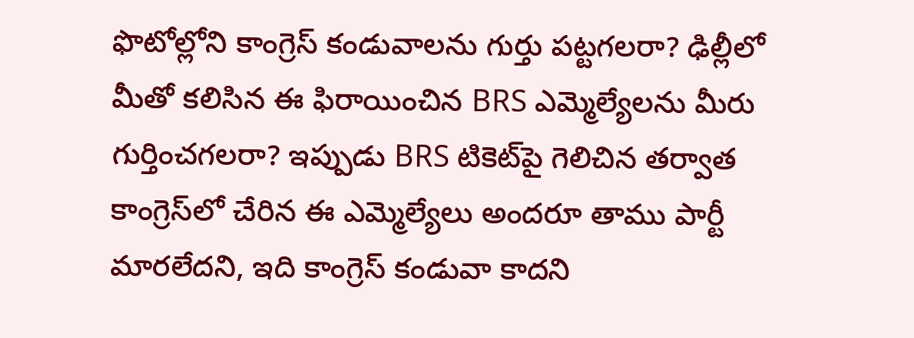ఫొటోల్లోని కాంగ్రెస్ కండువాలను గుర్తు పట్టగలరా? ఢిల్లీలో మీతో కలిసిన ఈ ఫిరాయించిన BRS ఎమ్మెల్యేలను మీరు గుర్తించగలరా? ఇప్పుడు BRS టికెట్‌పై గెలిచిన తర్వాత కాంగ్రెస్‌లో చేరిన ఈ ఎమ్మెల్యేలు అందరూ తాము పార్టీ మారలేదని, ఇది కాంగ్రెస్ కండువా కాదని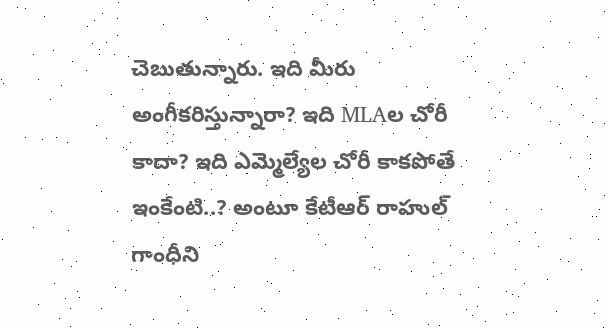చెబుతున్నారు. ఇది మీరు అంగీకరిస్తున్నారా? ఇది MLAల చోరీ కాదా? ఇది ఎమ్మెల్యేల చోరీ కాకపోతే ఇంకేంటి..? అంటూ కేటీఆర్ రాహుల్ గాంధీని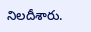నిలదీశారు.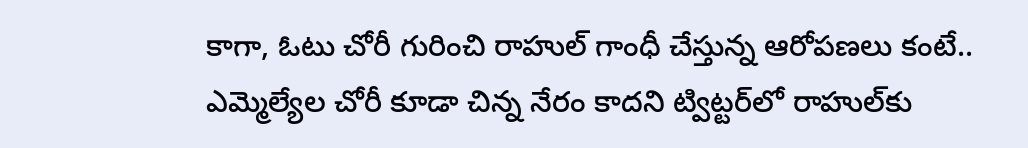కాగా, ఓటు చోరీ గురించి రాహుల్ గాంధీ చేస్తున్న ఆరోపణలు కంటే.. ఎమ్మెల్యేల చోరీ కూడా చిన్న నేరం కాదని ట్విట్టర్‌లో రాహుల్‌కు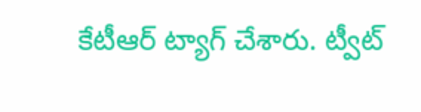కేటీఆర్ ట్యాగ్ చేశారు. ట్వీట్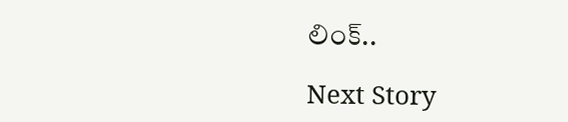లింక్..

Next Story